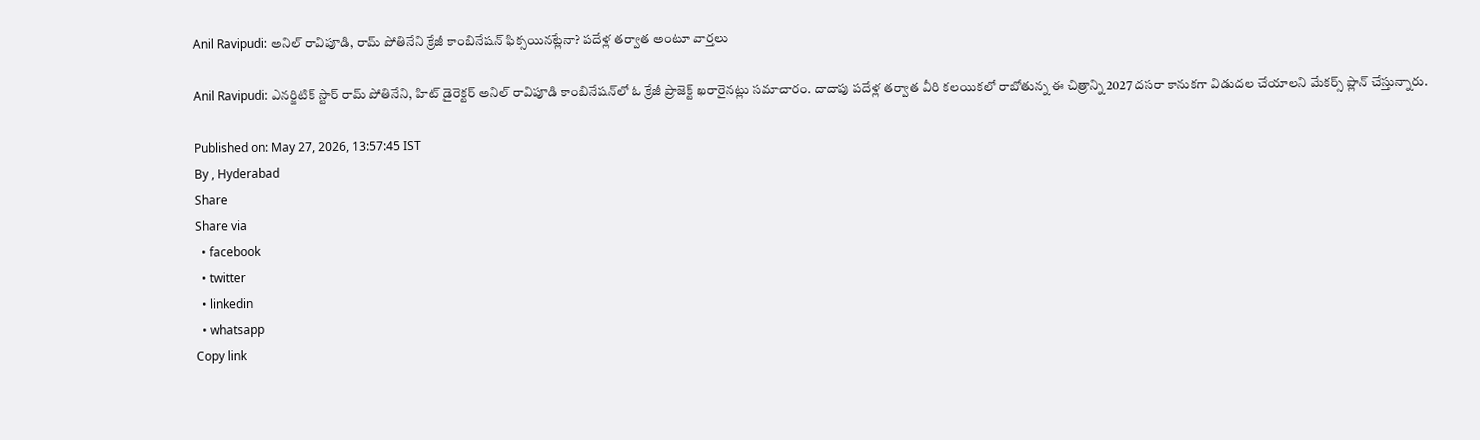Anil Ravipudi: అనిల్ రావిపూడి, రామ్ పోతినేని క్రేజీ కాంబినేషన్ ఫిక్సయినట్లేనా? పదేళ్ల తర్వాత అంటూ వార్తలు

Anil Ravipudi: ఎనర్జిటిక్ స్టార్ రామ్ పోతినేని, హిట్ డైరెక్టర్ అనిల్ రావిపూడి కాంబినేషన్‌లో ఓ క్రేజీ ప్రాజెక్ట్ ఖరారైనట్లు సమాచారం. దాదాపు పదేళ్ల తర్వాత వీరి కలయికలో రాబోతున్న ఈ చిత్రాన్ని 2027 దసరా కానుకగా విడుదల చేయాలని మేకర్స్ ప్లాన్ చేస్తున్నారు.

Published on: May 27, 2026, 13:57:45 IST
By , Hyderabad
Share
Share via
  • facebook
  • twitter
  • linkedin
  • whatsapp
Copy link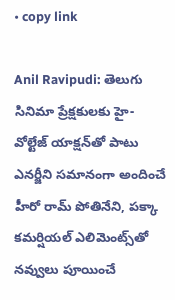• copy link

Anil Ravipudi: తెలుగు సినిమా ప్రేక్షకులకు హై-వోల్టేజ్ యాక్షన్‌తో పాటు ఎనర్జీని సమానంగా అందించే హీరో రామ్ పోతినేని, పక్కా కమర్షియల్ ఎలిమెంట్స్‌తో నవ్వులు పూయించే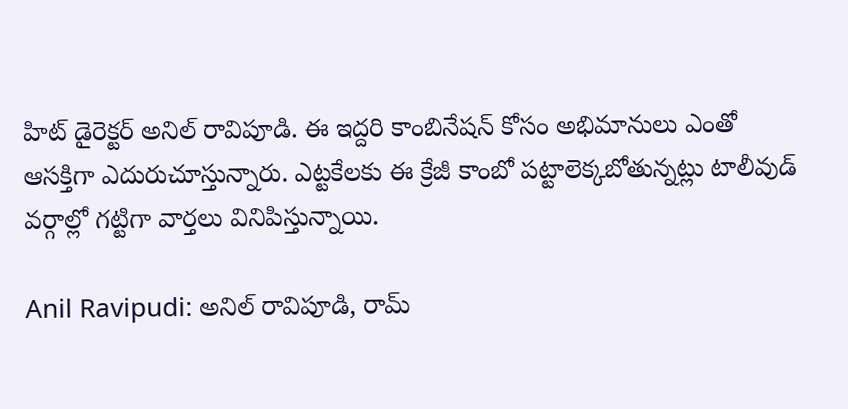హిట్ డైరెక్టర్ అనిల్ రావిపూడి. ఈ ఇద్దరి కాంబినేషన్ కోసం అభిమానులు ఎంతో ఆసక్తిగా ఎదురుచూస్తున్నారు. ఎట్టకేలకు ఈ క్రేజీ కాంబో పట్టాలెక్కబోతున్నట్లు టాలీవుడ్ వర్గాల్లో గట్టిగా వార్తలు వినిపిస్తున్నాయి.

Anil Ravipudi: అనిల్ రావిపూడి, రామ్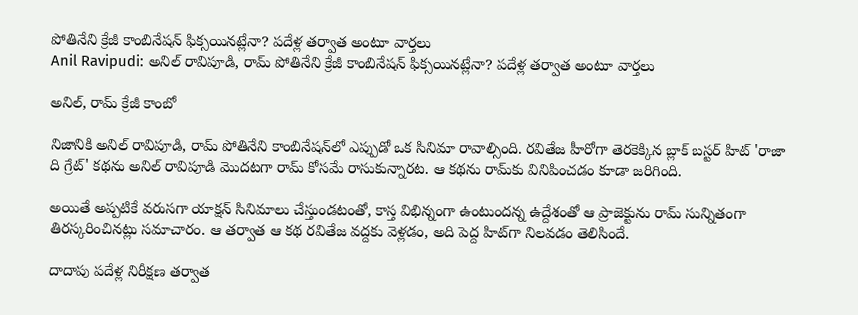పోతినేని క్రేజీ కాంబినేషన్ ఫిక్సయినట్లేనా? పదేళ్ల తర్వాత అంటూ వార్తలు
Anil Ravipudi: అనిల్ రావిపూడి, రామ్ పోతినేని క్రేజీ కాంబినేషన్ ఫిక్సయినట్లేనా? పదేళ్ల తర్వాత అంటూ వార్తలు

అనిల్, రామ్ క్రేజీ కాంబో

నిజానికి అనిల్ రావిపూడి, రామ్ పోతినేని కాంబినేషన్‌లో ఎప్పుడో ఒక సినిమా రావాల్సింది. రవితేజ హీరోగా తెరకెక్కిన బ్లాక్ బస్టర్ హిట్ 'రాజా ది గ్రేట్' కథను అనిల్ రావిపూడి మొదటగా రామ్ కోసమే రాసుకున్నారట. ఆ కథను రామ్‌కు వినిపించడం కూడా జరిగింది.

అయితే అప్పటికే వరుసగా యాక్షన్ సినిమాలు చేస్తుండటంతో, కాస్త విభిన్నంగా ఉంటుందన్న ఉద్దేశంతో ఆ ప్రాజెక్టును రామ్ సున్నితంగా తిరస్కరించినట్లు సమాచారం. ఆ తర్వాత ఆ కథ రవితేజ వద్దకు వెళ్లడం, అది పెద్ద హిట్‌గా నిలవడం తెలిసిందే.

దాదాపు పదేళ్ల నిరీక్షణ తర్వాత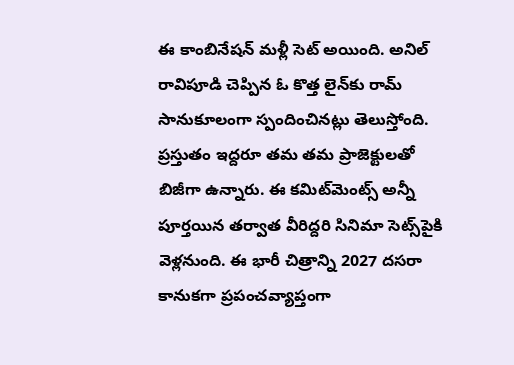ఈ కాంబినేషన్ మళ్లీ సెట్ అయింది. అనిల్ రావిపూడి చెప్పిన ఓ కొత్త లైన్‌కు రామ్ సానుకూలంగా స్పందించినట్లు తెలుస్తోంది. ప్రస్తుతం ఇద్దరూ తమ తమ ప్రాజెక్టులతో బిజీగా ఉన్నారు. ఈ కమిట్‌మెంట్స్ అన్నీ పూర్తయిన తర్వాత వీరిద్దరి సినిమా సెట్స్‌పైకి వెళ్లనుంది. ఈ భారీ చిత్రాన్ని 2027 దసరా కానుకగా ప్రపంచవ్యాప్తంగా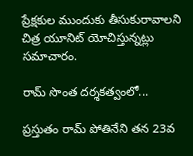ప్రేక్షకుల ముందుకు తీసుకురావాలని చిత్ర యూనిట్ యోచిస్తున్నట్లు సమాచారం.

రామ్ సొంత దర్శకత్వంలో...

ప్రస్తుతం రామ్ పోతినేని తన 23వ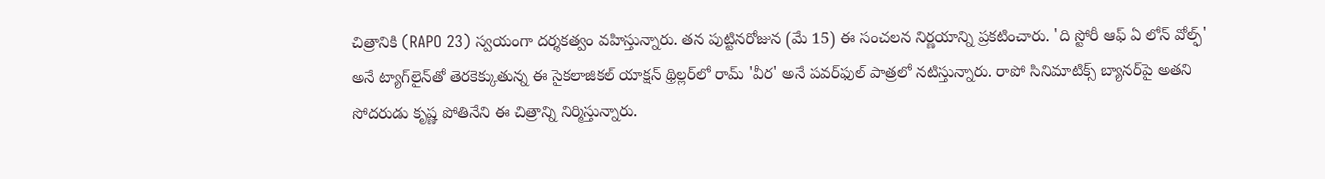చిత్రానికి (RAPO 23) స్వయంగా దర్శకత్వం వహిస్తున్నారు. తన పుట్టినరోజున (మే 15) ఈ సంచలన నిర్ణయాన్ని ప్రకటించారు. 'ది స్టోరీ ఆఫ్ ఏ లోన్ వోల్ఫ్' అనే ట్యాగ్‌లైన్‌తో తెరకెక్కుతున్న ఈ సైకలాజికల్ యాక్షన్ థ్రిల్లర్‌లో రామ్ 'వీర' అనే పవర్‌ఫుల్ పాత్రలో నటిస్తున్నారు. రాపో సినిమాటిక్స్ బ్యానర్‌పై అతని సోదరుడు కృష్ణ పోతినేని ఈ చిత్రాన్ని నిర్మిస్తున్నారు.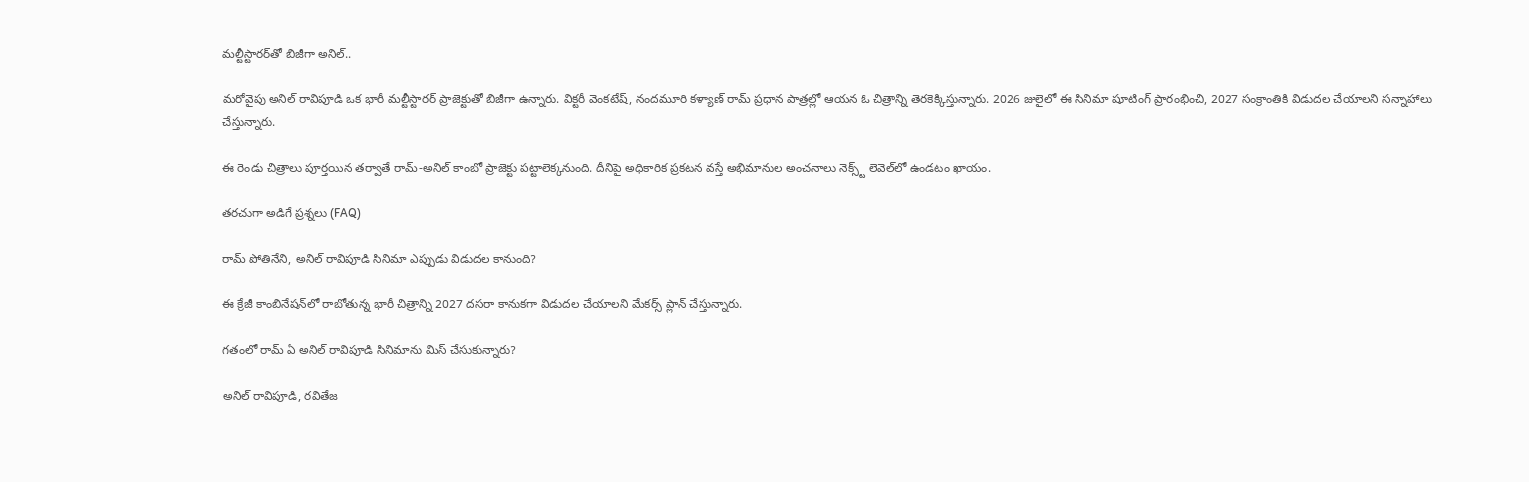మల్టీస్టారర్‌తో బిజీగా అనిల్..

మరోవైపు అనిల్ రావిపూడి ఒక భారీ మల్టీస్టారర్ ప్రాజెక్టుతో బిజీగా ఉన్నారు. విక్టరీ వెంకటేష్, నందమూరి కళ్యాణ్ రామ్ ప్రధాన పాత్రల్లో ఆయన ఓ చిత్రాన్ని తెరకెక్కిస్తున్నారు. 2026 జులైలో ఈ సినిమా షూటింగ్ ప్రారంభించి, 2027 సంక్రాంతికి విడుదల చేయాలని సన్నాహాలు చేస్తున్నారు.

ఈ రెండు చిత్రాలు పూర్తయిన తర్వాతే రామ్-అనిల్ కాంబో ప్రాజెక్టు పట్టాలెక్కనుంది. దీనిపై అధికారిక ప్రకటన వస్తే అభిమానుల అంచనాలు నెక్స్ట్ లెవెల్‌లో ఉండటం ఖాయం.

తరచుగా అడిగే ప్రశ్నలు (FAQ)

రామ్ పోతినేని, అనిల్ రావిపూడి సినిమా ఎప్పుడు విడుదల కానుంది?

ఈ క్రేజీ కాంబినేషన్‌లో రాబోతున్న భారీ చిత్రాన్ని 2027 దసరా కానుకగా విడుదల చేయాలని మేకర్స్ ప్లాన్ చేస్తున్నారు.

గతంలో రామ్ ఏ అనిల్ రావిపూడి సినిమాను మిస్ చేసుకున్నారు?

అనిల్ రావిపూడి, రవితేజ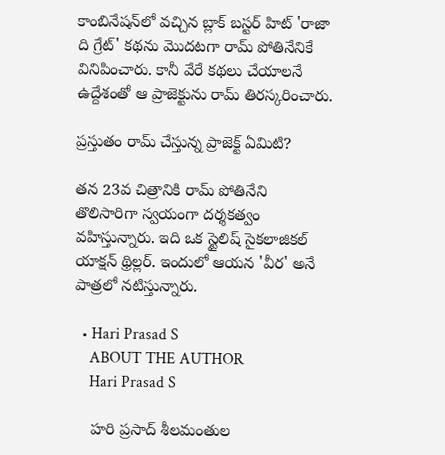కాంబినేషన్‌లో వచ్చిన బ్లాక్ బస్టర్ హిట్ 'రాజా ది గ్రేట్' కథను మొదటగా రామ్ పోతినేనికే వినిపించారు. కానీ వేరే కథలు చేయాలనే ఉద్దేశంతో ఆ ప్రాజెక్టును రామ్ తిరస్కరించారు.

ప్రస్తుతం రామ్ చేస్తున్న ప్రాజెక్ట్ ఏమిటి?

తన 23వ చిత్రానికి రామ్ పోతినేని తొలిసారిగా స్వయంగా దర్శకత్వం వహిస్తున్నారు. ఇది ఒక స్టైలిష్ సైకలాజికల్ యాక్షన్ థ్రిల్లర్. ఇందులో ఆయన 'వీర' అనే పాత్రలో నటిస్తున్నారు.

  • Hari Prasad S
    ABOUT THE AUTHOR
    Hari Prasad S

    హరి ప్రసాద్ శీలమంతుల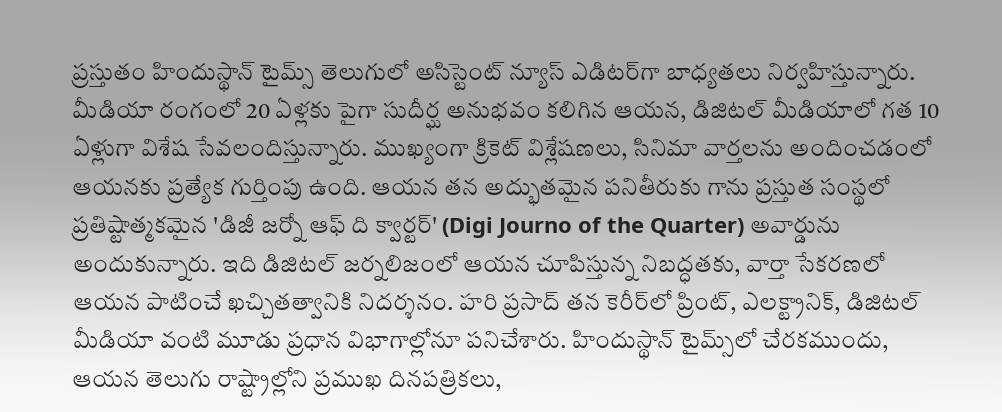ప్రస్తుతం హిందుస్థాన్ టైమ్స్ తెలుగులో అసిస్టెంట్ న్యూస్ ఎడిటర్‌గా బాధ్యతలు నిర్వహిస్తున్నారు. మీడియా రంగంలో 20 ఏళ్లకు పైగా సుదీర్ఘ అనుభవం కలిగిన ఆయన, డిజిటల్ మీడియాలో గత 10 ఏళ్లుగా విశేష సేవలందిస్తున్నారు. ముఖ్యంగా క్రికెట్ విశ్లేషణలు, సినిమా వార్తలను అందించడంలో ఆయనకు ప్రత్యేక గుర్తింపు ఉంది. ఆయన తన అద్భుతమైన పనితీరుకు గాను ప్రస్తుత సంస్థలో ప్రతిష్టాత్మకమైన 'డిజీ జర్నో ఆఫ్ ది క్వార్టర్' (Digi Journo of the Quarter) అవార్డును అందుకున్నారు. ఇది డిజిటల్ జర్నలిజంలో ఆయన చూపిస్తున్న నిబద్ధతకు, వార్తా సేకరణలో ఆయన పాటించే ఖచ్చితత్వానికి నిదర్శనం. హరి ప్రసాద్ తన కెరీర్‌లో ప్రింట్, ఎలక్ట్రానిక్, డిజిటల్ మీడియా వంటి మూడు ప్రధాన విభాగాల్లోనూ పనిచేశారు. హిందుస్థాన్ టైమ్స్‌లో చేరకముందు, ఆయన తెలుగు రాష్ట్రాల్లోని ప్రముఖ దినపత్రికలు,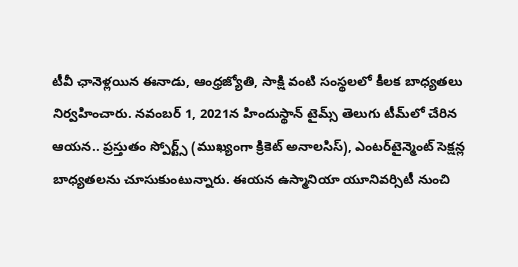టీవీ ఛానెళ్లయిన ఈనాడు, ఆంధ్రజ్యోతి, సాక్షి వంటి సంస్థలలో కీలక బాధ్యతలు నిర్వహించారు. నవంబర్ 1, 2021న హిందుస్థాన్ టైమ్స్ తెలుగు టీమ్‌లో చేరిన ఆయన.. ప్రస్తుతం స్పోర్ట్స్ (ముఖ్యంగా క్రికెట్ అనాలసిస్), ఎంటర్‌టైన్మెంట్ సెక్షన్ల బాధ్యతలను చూసుకుంటున్నారు. ఈయన ఉస్మానియా యూనివర్సిటీ నుంచి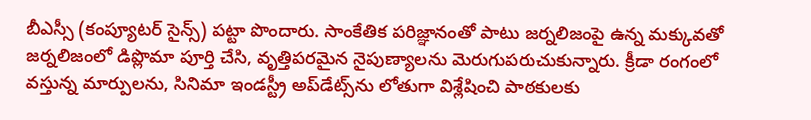బీఎస్సీ (కంప్యూటర్ సైన్స్) పట్టా పొందారు. సాంకేతిక పరిజ్ఞానంతో పాటు జర్నలిజంపై ఉన్న మక్కువతో జర్నలిజంలో డిప్లొమా పూర్తి చేసి, వృత్తిపరమైన నైపుణ్యాలను మెరుగుపరుచుకున్నారు. క్రీడా రంగంలో వస్తున్న మార్పులను, సినిమా ఇండస్ట్రీ అప్‌డేట్స్‌ను లోతుగా విశ్లేషించి పాఠకులకు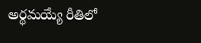అర్థమయ్యే రీతిలో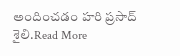అందించడం హరి ప్రసాద్ శైలి.Read More